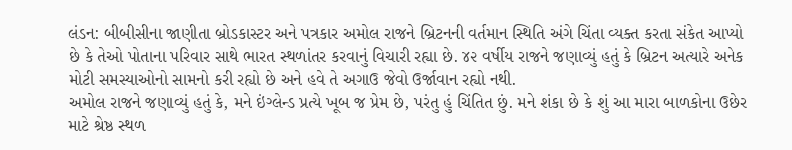લંડન: બીબીસીના જાણીતા બ્રોડકાસ્ટર અને પત્રકાર અમોલ રાજને બ્રિટનની વર્તમાન સ્થિતિ અંગે ચિંતા વ્યક્ત કરતા સંકેત આપ્યો છે કે તેઓ પોતાના પરિવાર સાથે ભારત સ્થળાંતર કરવાનું વિચારી રહ્યા છે. ૪૨ વર્ષીય રાજને જણાવ્યું હતું કે બ્રિટન અત્યારે અનેક મોટી સમસ્યાઓનો સામનો કરી રહ્યો છે અને હવે તે અગાઉ જેવો ઉર્જાવાન રહ્યો નથી.
અમોલ રાજને જણાવ્યું હતું કે, મને ઇંગ્લેન્ડ પ્રત્યે ખૂબ જ પ્રેમ છે, પરંતુ હું ચિંતિત છું. મને શંકા છે કે શું આ મારા બાળકોના ઉછેર માટે શ્રેષ્ઠ સ્થળ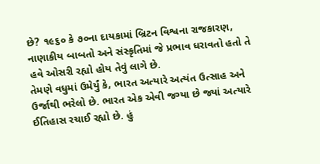છે? ૧૯૬૦ કે ૭૦ના દાયકામાં બ્રિટન વિશ્વના રાજકારણ, નાણાકીય બાબતો અને સંસ્કૃતિમાં જે પ્રભાવ ધરાવતો હતો તે હવે ઓસરી રહ્યો હોય તેવું લાગે છે.
તેમણે વધુમાં ઉમેર્યું કે, ભારત અત્યારે અત્યંત ઉત્સાહ અને ઉર્જાથી ભરેલો છે. ભારત એક એવી જગ્યા છે જ્યાં અત્યારે ઈતિહાસ રચાઈ રહ્યો છે. હું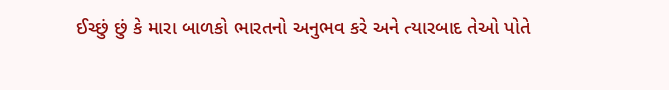ઈચ્છું છું કે મારા બાળકો ભારતનો અનુભવ કરે અને ત્યારબાદ તેઓ પોતે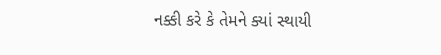નક્કી કરે કે તેમને ક્યાં સ્થાયી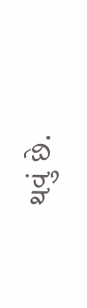થવું છે.